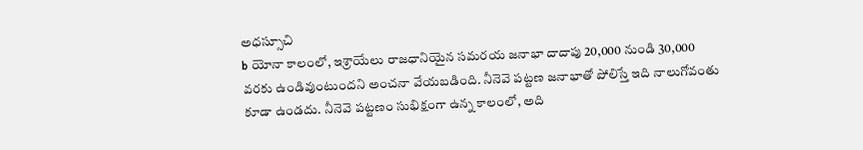అధస్సూచి
b యోనా కాలంలో, ఇశ్రాయేలు రాజధానియైన సమరయ జనాభా దాదాపు 20,000 నుండి 30,000 వరకు ఉండివుంటుందని అంచనా వేయబడింది. నీనెవె పట్టణ జనాభాతో పోలిస్తే ఇది నాలుగోవంతు కూడా ఉండదు. నీనెవె పట్టణం సుభిక్షంగా ఉన్న కాలంలో, అది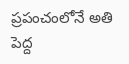ప్రపంచంలోనే అతి పెద్ద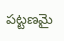పట్టణమై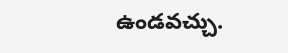ఉండవచ్చు.